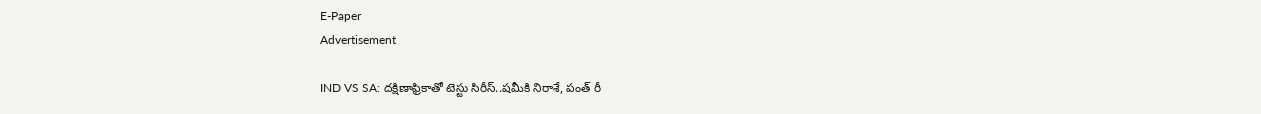E-Paper
Advertisement

IND VS SA: దక్షిణాఫ్రికాతో టెస్టు సిరీస్‌..ష‌మీకి నిరాశే, పంత్ రీ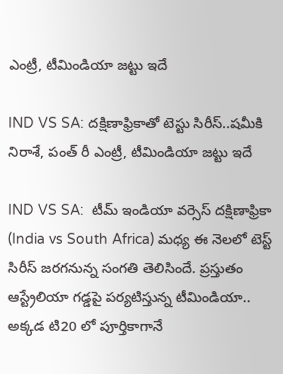ఎంట్రీ, టీమిండియా జ‌ట్టు ఇదే

IND VS SA: దక్షిణాఫ్రికాతో టెస్టు సిరీస్‌..ష‌మీకి నిరాశే, పంత్ రీ ఎంట్రీ, టీమిండియా జ‌ట్టు ఇదే

IND VS SA:  టీమ్ ఇండియా వర్సెస్ దక్షిణాఫ్రికా (India vs South Africa) మధ్య ఈ నెలలో టెస్ట్ సిరీస్ జరగనున్న సంగతి తెలిసిందే. ప్రస్తుతం ఆస్ట్రేలియా గడ్డపై పర్యటిస్తున్న టీమిండియా.. అక్కడ టి20 లో పూర్తికాగానే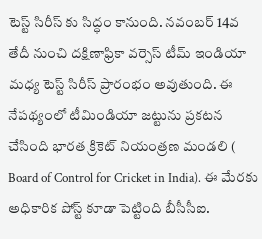టెస్ట్ సిరీస్ కు సిద్ధం కానుంది. నవంబర్ 14వ తేదీ నుంచి దక్షిణాఫ్రికా వర్సెస్ టీమ్ ఇండియా మధ్య టెస్ట్ సిరీస్ ప్రారంభం అవుతుంది. ఈ నేపథ్యంలో టీమిండియా జట్టును ప్రకటన చేసింది భారత క్రికెట్ నియంత్రణ మండలి ( Board of Control for Cricket in India). ఈ మేరకు అధికారిక పోస్ట్ కూడా పెట్టింది బీసీసీఐ.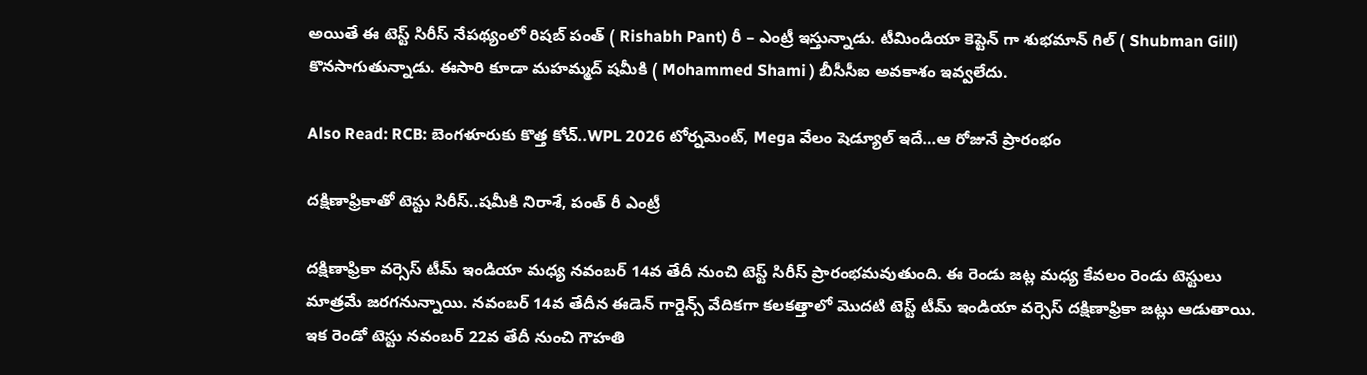అయితే ఈ టెస్ట్ సిరీస్ నేపథ్యంలో రిషబ్ పంత్ ( Rishabh Pant) రీ – ఎంట్రీ ఇస్తున్నాడు. టీమిండియా కెప్టెన్ గా శుభ‌మాన్‌ గిల్ ( Shubman Gill) కొనసాగుతున్నాడు. ఈసారి కూడా మహమ్మద్ షమీకి ( Mohammed Shami ) బీసీసీఐ అవకాశం ఇవ్వలేదు.

Also Read: RCB: బెంగ‌ళూరుకు కొత్త కోచ్‌..WPL 2026 టోర్న‌మెంట్‌, Mega వేలం షెడ్యూల్ ఇదే…ఆ రోజునే ప్రారంభం

దక్షిణాఫ్రికాతో టెస్టు సిరీస్‌..ష‌మీకి నిరాశే, పంత్ రీ ఎంట్రీ

దక్షిణాఫ్రికా వర్సెస్ టీమ్ ఇండియా మధ్య నవంబర్ 14వ తేదీ నుంచి టెస్ట్ సిరీస్ ప్రారంభమవుతుంది. ఈ రెండు జట్ల మధ్య కేవలం రెండు టెస్టులు మాత్రమే జరగనున్నాయి. నవంబర్ 14వ తేదీన ఈడెన్ గార్డెన్స్ వేదికగా కలకత్తాలో మొదటి టెస్ట్ టీమ్ ఇండియా వర్సెస్ దక్షిణాఫ్రికా జట్లు ఆడుతాయి. ఇక రెండో టెస్టు నవంబర్ 22వ తేదీ నుంచి గౌహతి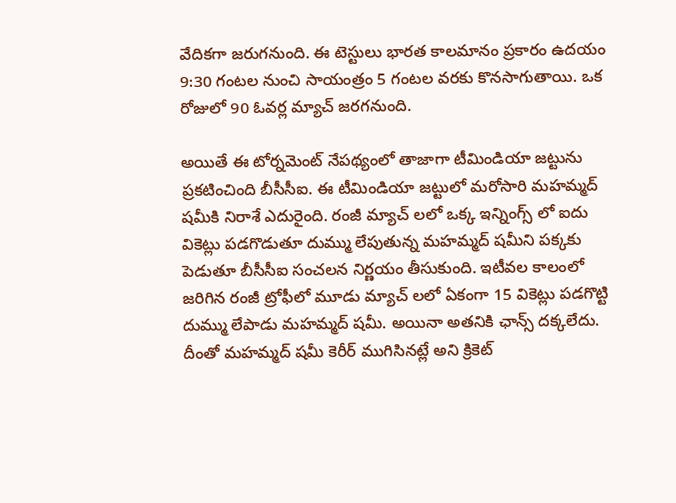వేదికగా జరుగనుంది. ఈ టెస్టులు భారత కాలమానం ప్రకారం ఉదయం 9:30 గంటల నుంచి సాయంత్రం 5 గంటల వరకు కొనసాగుతాయి. ఒక రోజులో 90 ఓవర్ల మ్యాచ్ జరగనుంది.

అయితే ఈ టోర్నమెంట్ నేపథ్యంలో తాజాగా టీమిండియా జట్టును ప్రకటించింది బీసీసీఐ. ఈ టీమిండియా జట్టులో మరోసారి మహమ్మద్ షమీకి నిరాశే ఎదురైంది. రంజీ మ్యాచ్ ల‌లో ఒక్క ఇన్నింగ్స్ లో ఐదు వికెట్లు పడగొడుతూ దుమ్ము లేపుతున్న మహమ్మద్ షమీని పక్కకు పెడుతూ బీసీసీఐ సంచలన నిర్ణయం తీసుకుంది. ఇటీవల కాలంలో జరిగిన రంజీ ట్రోఫీలో మూడు మ్యాచ్ ల‌లో ఏకంగా 15 వికెట్లు పడగొట్టి దుమ్ము లేపాడు మహమ్మద్ షమీ. అయినా అత‌నికి ఛాన్స్ ద‌క్క‌లేదు. దీంతో మహమ్మద్ షమీ కెరీర్ ముగిసినట్లే అని క్రికెట్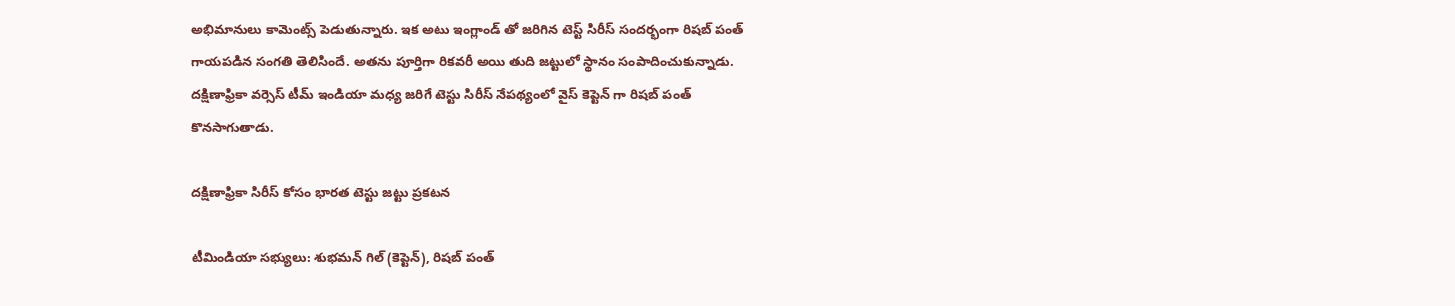అభిమానులు కామెంట్స్ పెడుతున్నారు. ఇక అటు ఇంగ్లాండ్ తో జరిగిన టెస్ట్ సిరీస్ సందర్భంగా రిషబ్ పంత్ గాయపడిన సంగతి తెలిసిందే. అతను పూర్తిగా రికవరీ అయి తుది జట్టులో స్థానం సంపాదించుకున్నాడు. దక్షిణాఫ్రికా వర్సెస్ టీమ్ ఇండియా మధ్య జరిగే టెస్టు సిరీస్ నేపథ్యంలో వైస్ కెప్టెన్ గా రిష‌బ్ పంత్‌ కొనసాగుతాడు.

దక్షిణాఫ్రికా సిరీస్ కోసం భారత టెస్టు జట్టు ప్ర‌క‌ట‌న‌

టీమిండియా స‌భ్యులు: శుభమన్ గిల్ (కెప్టెన్), రిషబ్ పంత్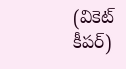(వికెట్ కీప‌ర్‌)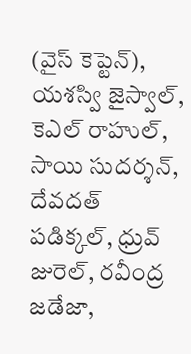(వైస్ కెప్టెన్), యశస్వి జైస్వాల్, కెఎల్ రాహుల్, సాయి సుదర్శన్, దేవదత్ పడిక్కల్, ధ్రువ్ జురెల్, రవీంద్ర జడేజా,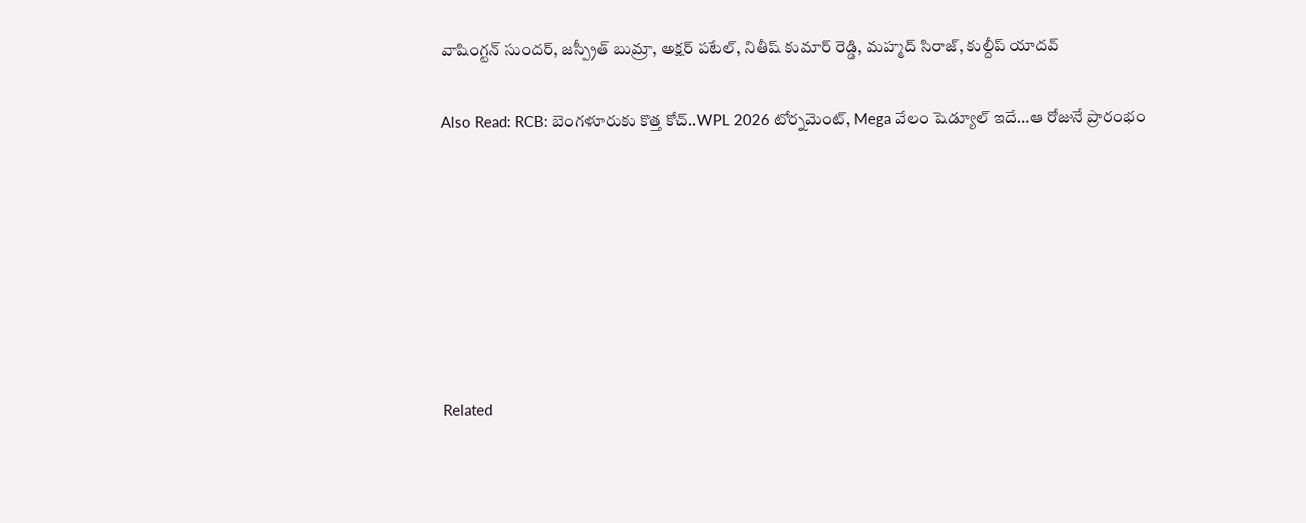వాషింగ్టన్ సుందర్, జస్ప్రీత్ బుమ్రా, అక్షర్ పటేల్, నితీష్ కుమార్ రెడ్డి, మహ్మద్ సిరాజ్, కుల్దీప్‌ యాదవ్

Also Read: RCB: బెంగ‌ళూరుకు కొత్త కోచ్‌..WPL 2026 టోర్న‌మెంట్‌, Mega వేలం షెడ్యూల్ ఇదే…ఆ రోజునే ప్రారంభం







Related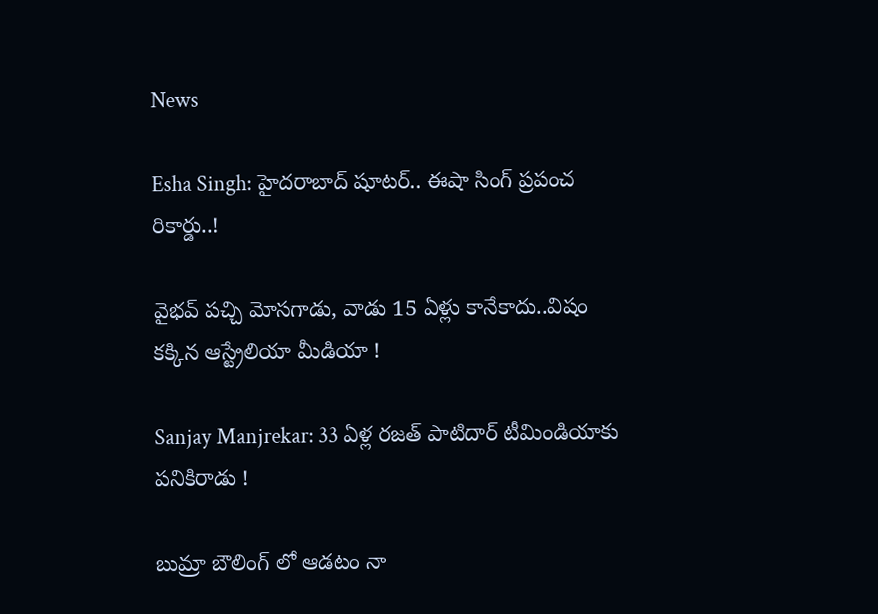News

Esha Singh: హైదరాబాద్ షూటర్.. ఈషా సింగ్ ప్రపంచ రికార్డు..!

వైభ‌వ్ ప‌చ్చి మోస‌గాడు, వాడు 15 ఏళ్లు కానేకాదు..విషం క‌క్కిన ఆస్ట్రేలియా మీడియా !

Sanjay Manjrekar: 33 ఏళ్ల ర‌జ‌త్ పాటిదార్ టీమిండియాకు ప‌నికిరాడు !

బుమ్రా బౌలింగ్ లో ఆడ‌టం నా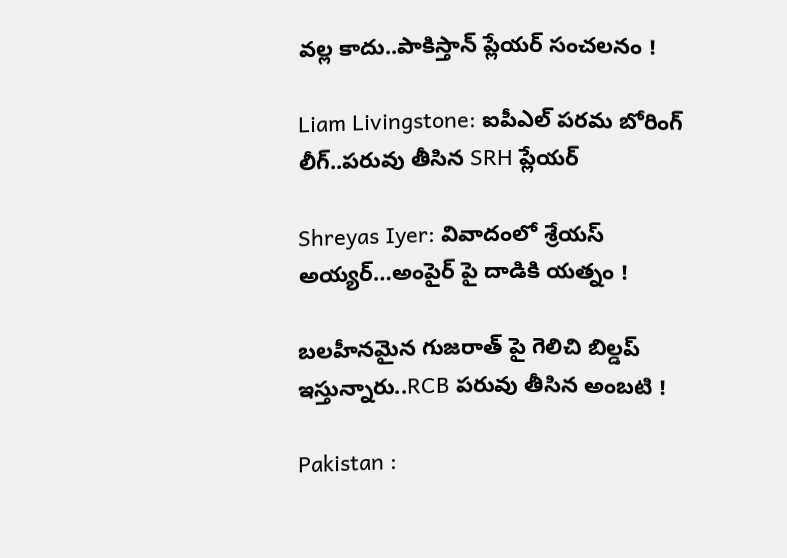వ‌ల్ల కాదు..పాకిస్తాన్ ప్లేయ‌ర్ సంచ‌ల‌నం !

Liam Livingstone: ఐపీఎల్ ప‌ర‌మ బోరింగ్ లీగ్..ప‌రువు తీసిన‌ SRH ప్లేయర్‌

Shreyas Iyer: వివాదంలో శ్రేయస్ అయ్య‌ర్‌…అంపైర్ పై దాడికి య‌త్నం !

బ‌ల‌హీనమైన గుజ‌రాత్ పై గెలిచి బిల్డ‌ప్ ఇస్తున్నారు..RCB ప‌రువు తీసిన అంబ‌టి !

Pakistan :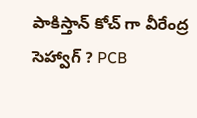పాకిస్తాన్ కోచ్ గా వీరేంద్ర సెహ్వాగ్ ? PCB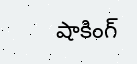షాకింగ్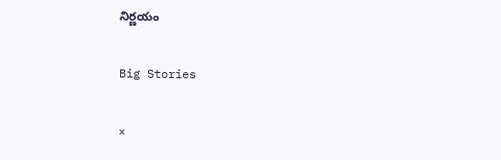నిర్ణ‌యం

Big Stories

×